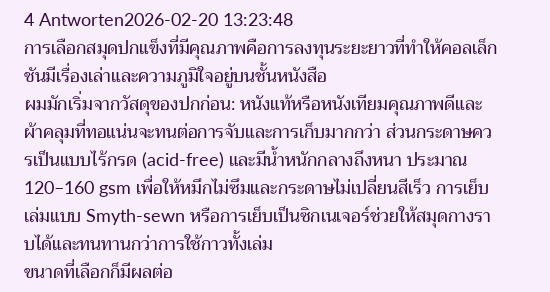4 Antworten2026-02-20 13:23:48
การเลือกสมุดปกแข็งที่มีคุณภาพคือการลงทุนระยะยาวที่ทำให้คอลเล็กชันมีเรื่องเล่าและความภูมิใจอยู่บนชั้นหนังสือ
ผมมักเริ่มจากวัสดุของปกก่อน: หนังแท้หรือหนังเทียมคุณภาพดีและผ้าคลุมที่ทอแน่นจะทนต่อการจับและการเก็บมากกว่า ส่วนกระดาษควรเป็นแบบไร้กรด (acid-free) และมีน้ำหนักกลางถึงหนา ประมาณ 120–160 gsm เพื่อให้หมึกไม่ซึมและกระดาษไม่เปลี่ยนสีเร็ว การเย็บเล่มแบบ Smyth-sewn หรือการเย็บเป็นซิกเนเจอร์ช่วยให้สมุดกางราบได้และทนทานกว่าการใช้กาวทั้งเล่ม
ขนาดที่เลือกก็มีผลต่อ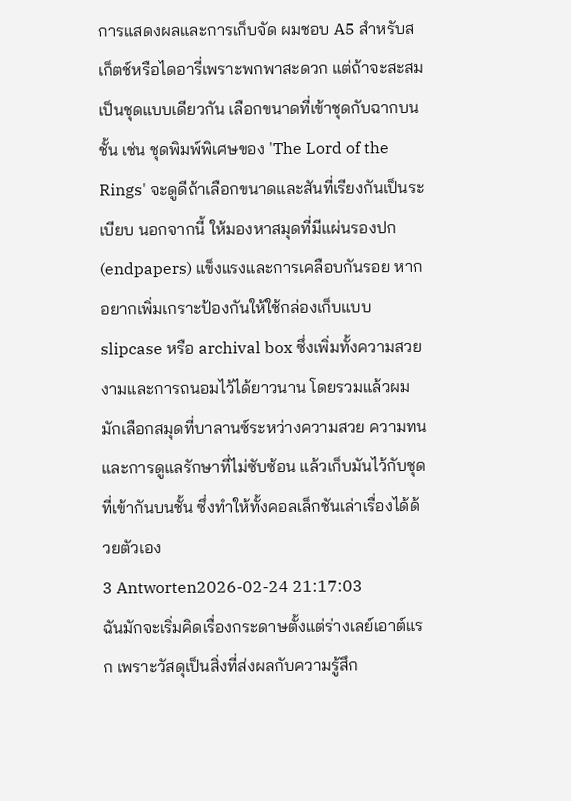การแสดงผลและการเก็บจัด ผมชอบ A5 สำหรับสเก็ตช์หรือไดอารี่เพราะพกพาสะดวก แต่ถ้าจะสะสมเป็นชุดแบบเดียวกัน เลือกขนาดที่เข้าชุดกับฉากบนชั้น เช่น ชุดพิมพ์พิเศษของ 'The Lord of the Rings' จะดูดีถ้าเลือกขนาดและสันที่เรียงกันเป็นระเบียบ นอกจากนี้ ให้มองหาสมุดที่มีแผ่นรองปก (endpapers) แข็งแรงและการเคลือบกันรอย หากอยากเพิ่มเกราะป้องกันให้ใช้กล่องเก็บแบบ slipcase หรือ archival box ซึ่งเพิ่มทั้งความสวยงามและการถนอมไว้ได้ยาวนาน โดยรวมแล้วผมมักเลือกสมุดที่บาลานซ์ระหว่างความสวย ความทน และการดูแลรักษาที่ไม่ซับซ้อน แล้วเก็บมันไว้กับชุดที่เข้ากันบนชั้น ซึ่งทำให้ทั้งคอลเล็กชันเล่าเรื่องได้ด้วยตัวเอง
3 Antworten2026-02-24 21:17:03
ฉันมักจะเริ่มคิดเรื่องกระดาษตั้งแต่ร่างเลย์เอาต์แรก เพราะวัสดุเป็นสิ่งที่ส่งผลกับความรู้สึก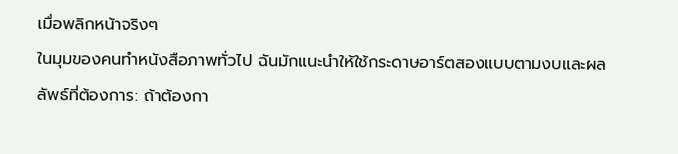เมื่อพลิกหน้าจริงๆ
ในมุมของคนทำหนังสือภาพทั่วไป ฉันมักแนะนำให้ใช้กระดาษอาร์ตสองแบบตามงบและผลลัพธ์ที่ต้องการ: ถ้าต้องกา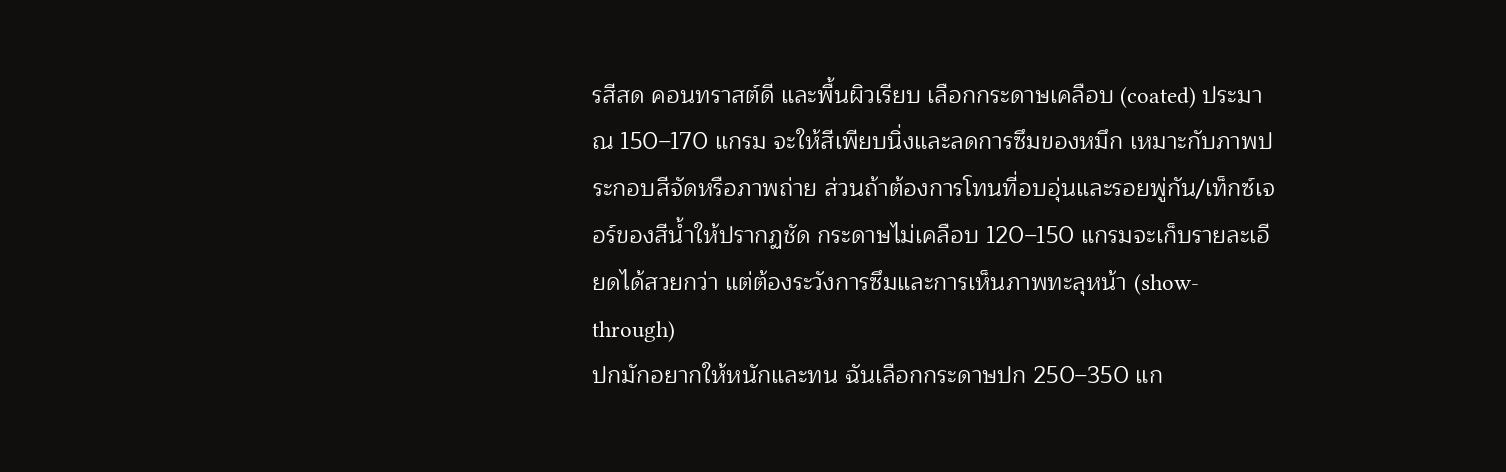รสีสด คอนทราสต์ดี และพื้นผิวเรียบ เลือกกระดาษเคลือบ (coated) ประมาณ 150–170 แกรม จะให้สีเพียบนิ่งและลดการซึมของหมึก เหมาะกับภาพประกอบสีจัดหรือภาพถ่าย ส่วนถ้าต้องการโทนที่อบอุ่นและรอยพู่กัน/เท็กซ์เจอร์ของสีน้ำให้ปรากฏชัด กระดาษไม่เคลือบ 120–150 แกรมจะเก็บรายละเอียดได้สวยกว่า แต่ต้องระวังการซึมและการเห็นภาพทะลุหน้า (show-through)
ปกมักอยากให้หนักและทน ฉันเลือกกระดาษปก 250–350 แก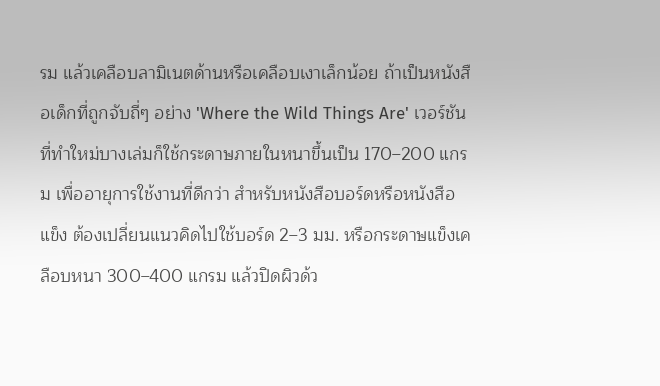รม แล้วเคลือบลามิเนตด้านหรือเคลือบเงาเล็กน้อย ถ้าเป็นหนังสือเด็กที่ถูกจับถี่ๆ อย่าง 'Where the Wild Things Are' เวอร์ชันที่ทำใหม่บางเล่มก็ใช้กระดาษภายในหนาขึ้นเป็น 170–200 แกรม เพื่ออายุการใช้งานที่ดีกว่า สำหรับหนังสือบอร์ดหรือหนังสือแข็ง ต้องเปลี่ยนแนวคิดไปใช้บอร์ด 2–3 มม. หรือกระดาษแข็งเคลือบหนา 300–400 แกรม แล้วปิดผิวด้ว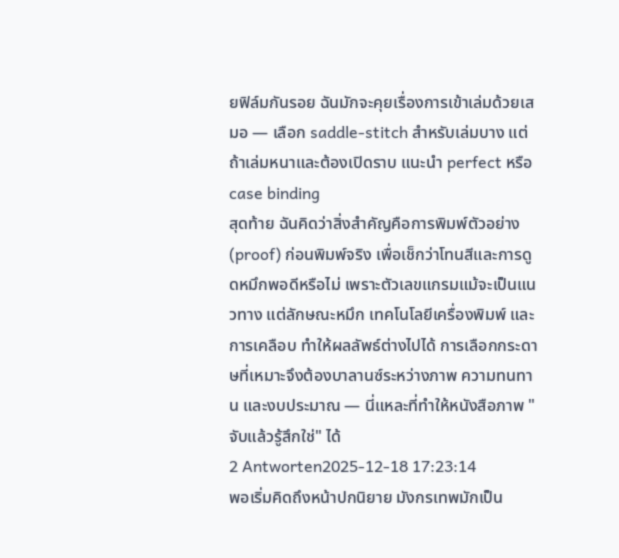ยฟิล์มกันรอย ฉันมักจะคุยเรื่องการเข้าเล่มด้วยเสมอ — เลือก saddle-stitch สำหรับเล่มบาง แต่ถ้าเล่มหนาและต้องเปิดราบ แนะนำ perfect หรือ case binding
สุดท้าย ฉันคิดว่าสิ่งสำคัญคือการพิมพ์ตัวอย่าง (proof) ก่อนพิมพ์จริง เพื่อเช็กว่าโทนสีและการดูดหมึกพอดีหรือไม่ เพราะตัวเลขแกรมแม้จะเป็นแนวทาง แต่ลักษณะหมึก เทคโนโลยีเครื่องพิมพ์ และการเคลือบ ทำให้ผลลัพธ์ต่างไปได้ การเลือกกระดาษที่เหมาะจึงต้องบาลานซ์ระหว่างภาพ ความทนทาน และงบประมาณ — นี่แหละที่ทำให้หนังสือภาพ "จับแล้วรู้สึกใช่" ได้
2 Antworten2025-12-18 17:23:14
พอเริ่มคิดถึงหน้าปกนิยาย มังกรเทพมักเป็น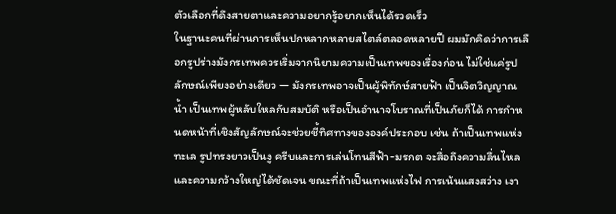ตัวเลือกที่ดึงสายตาและความอยากรู้อยากเห็นได้รวดเร็ว
ในฐานะคนที่ผ่านการเห็นปกหลากหลายสไตล์ตลอดหลายปี ผมมักคิดว่าการเลือกรูปร่างมังกรเทพควรเริ่มจากนิยามความเป็นเทพของเรื่องก่อน ไม่ใช่แค่รูปลักษณ์เพียงอย่างเดียว — มังกรเทพอาจเป็นผู้พิทักษ์สายฟ้า เป็นจิตวิญญาณน้ำ เป็นเทพผู้หลับใหลกับสมบัติ หรือเป็นอำนาจโบราณที่เป็นภัยก็ได้ การกำหนดหน้าที่เชิงสัญลักษณ์จะช่วยชี้ทิศทางขององค์ประกอบ เช่น ถ้าเป็นเทพแห่งทะเล รูปทรงยาวเป็นงู ครีบและการเล่นโทนสีฟ้า-มรกต จะสื่อถึงความลื่นไหลและความกว้างใหญ่ได้ชัดเจน ขณะที่ถ้าเป็นเทพแห่งไฟ การเน้นแสงสว่าง เงา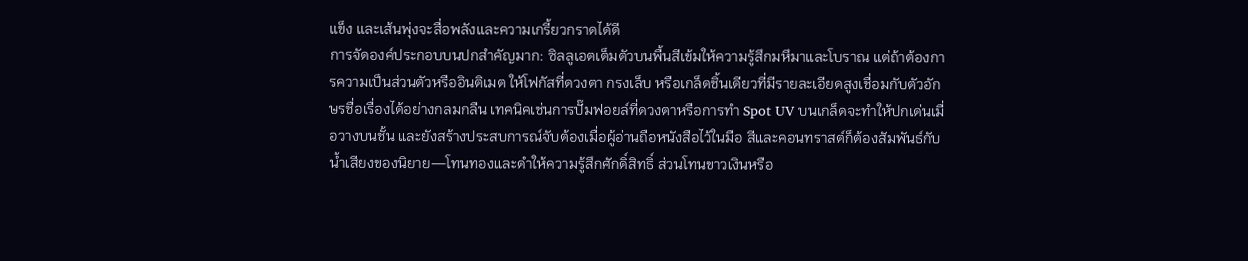แข็ง และเส้นพุ่งจะสื่อพลังและความเกรี้ยวกราดได้ดี
การจัดองค์ประกอบบนปกสำคัญมาก: ซิลลูเอตเต็มตัวบนพื้นสีเข้มให้ความรู้สึกมหึมาและโบราณ แต่ถ้าต้องการความเป็นส่วนตัวหรืออินติเมต ให้โฟกัสที่ดวงตา กรงเล็บ หรือเกล็ดชิ้นเดียวที่มีรายละเอียดสูงเชื่อมกับตัวอักษรชื่อเรื่องได้อย่างกลมกลืน เทคนิคเช่นการปั๊มฟอยล์ที่ดวงตาหรือการทำ Spot UV บนเกล็ดจะทำให้ปกเด่นเมื่อวางบนชั้น และยังสร้างประสบการณ์จับต้องเมื่อผู้อ่านถือหนังสือไว้ในมือ สีและคอนทราสต์ก็ต้องสัมพันธ์กับน้ำเสียงของนิยาย—โทนทองและดำให้ความรู้สึกศักดิ์สิทธิ์ ส่วนโทนขาวเงินหรือ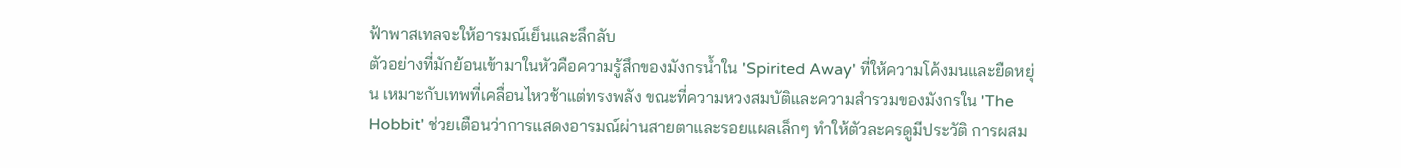ฟ้าพาสเทลจะให้อารมณ์เย็นและลึกลับ
ตัวอย่างที่มักย้อนเข้ามาในหัวคือความรู้สึกของมังกรน้ำใน 'Spirited Away' ที่ให้ความโค้งมนและยืดหยุ่น เหมาะกับเทพที่เคลื่อนไหวช้าแต่ทรงพลัง ขณะที่ความหวงสมบัติและความสำรวมของมังกรใน 'The Hobbit' ช่วยเตือนว่าการแสดงอารมณ์ผ่านสายตาและรอยแผลเล็กๆ ทำให้ตัวละครดูมีประวัติ การผสม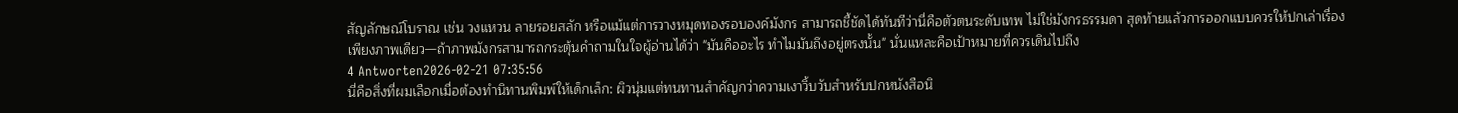สัญลักษณ์โบราณ เช่น วงแหวน ลายรอยสลัก หรือแม้แต่การวางหมุดทองรอบองค์มังกร สามารถชี้ชัดได้ทันทีว่านี่คือตัวตนระดับเทพ ไม่ใช่มังกรธรรมดา สุดท้ายแล้วการออกแบบควรให้ปกเล่าเรื่องเพียงภาพเดียว—ถ้าภาพมังกรสามารถกระตุ้นคำถามในใจผู้อ่านได้ว่า "มันคืออะไร ทำไมมันถึงอยู่ตรงนั้น" นั่นแหละคือเป้าหมายที่ควรเดินไปถึง
4 Antworten2026-02-21 07:35:56
นี่คือสิ่งที่ผมเลือกเมื่อต้องทำนิทานพิมพ์ให้เด็กเล็ก: ผิวนุ่มแต่ทนทานสำคัญกว่าความเงาวิ้บวับสำหรับปกหนังสือนิ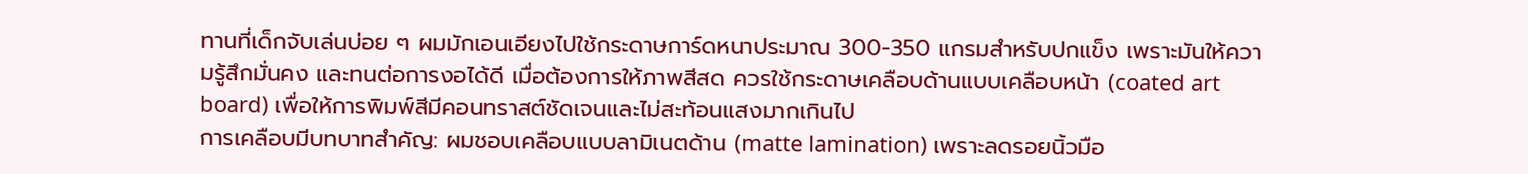ทานที่เด็กจับเล่นบ่อย ๆ ผมมักเอนเอียงไปใช้กระดาษการ์ดหนาประมาณ 300-350 แกรมสำหรับปกแข็ง เพราะมันให้ความรู้สึกมั่นคง และทนต่อการงอได้ดี เมื่อต้องการให้ภาพสีสด ควรใช้กระดาษเคลือบด้านแบบเคลือบหน้า (coated art board) เพื่อให้การพิมพ์สีมีคอนทราสต์ชัดเจนและไม่สะท้อนแสงมากเกินไป
การเคลือบมีบทบาทสำคัญ: ผมชอบเคลือบแบบลามิเนตด้าน (matte lamination) เพราะลดรอยนิ้วมือ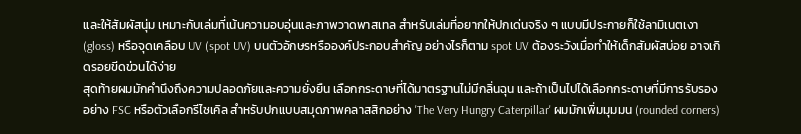และให้สัมผัสนุ่ม เหมาะกับเล่มที่เน้นความอบอุ่นและภาพวาดพาสเทล สำหรับเล่มที่อยากให้ปกเด่นจริง ๆ แบบมีประกายก็ใช้ลามิเนตเงา (gloss) หรือจุดเคลือบ UV (spot UV) บนตัวอักษรหรือองค์ประกอบสำคัญ อย่างไรก็ตาม spot UV ต้องระวังเมื่อทำให้เด็กสัมผัสบ่อย อาจเกิดรอยขีดข่วนได้ง่าย
สุดท้ายผมมักคำนึงถึงความปลอดภัยและความยั่งยืน เลือกกระดาษที่ได้มาตรฐานไม่มีกลิ่นฉุน และถ้าเป็นไปได้เลือกกระดาษที่มีการรับรองอย่าง FSC หรือตัวเลือกรีไซเคิล สำหรับปกแบบสมุดภาพคลาสสิกอย่าง 'The Very Hungry Caterpillar' ผมมักเพิ่มมุมมน (rounded corners)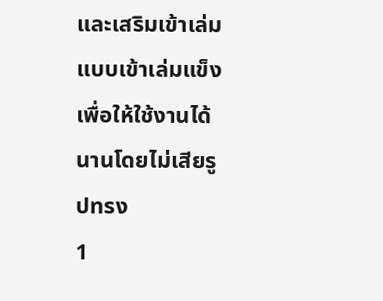และเสริมเข้าเล่มแบบเข้าเล่มแข็งเพื่อให้ใช้งานได้นานโดยไม่เสียรูปทรง
1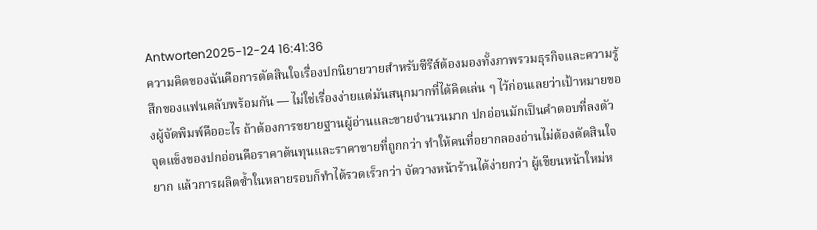Antworten2025-12-24 16:41:36
ความคิดของฉันคือการตัดสินใจเรื่องปกนิยายวายสำหรับซีรีส์ต้องมองทั้งภาพรวมธุรกิจและความรู้สึกของแฟนคลับพร้อมกัน — ไม่ใช่เรื่องง่ายแต่มันสนุกมากที่ได้คิดเล่น ๆ ไว้ก่อนเลยว่าเป้าหมายของผู้จัดพิมพ์คืออะไร ถ้าต้องการขยายฐานผู้อ่านและขายจำนวนมาก ปกอ่อนมักเป็นคำตอบที่ลงตัว จุดแข็งของปกอ่อนคือราคาต้นทุนและราคาขายที่ถูกกว่า ทำให้คนที่อยากลองอ่านไม่ต้องตัดสินใจยาก แล้วการผลิตซ้ำในหลายรอบก็ทำได้รวดเร็วกว่า จัดวางหน้าร้านได้ง่ายกว่า ผู้เขียนหน้าใหม่ห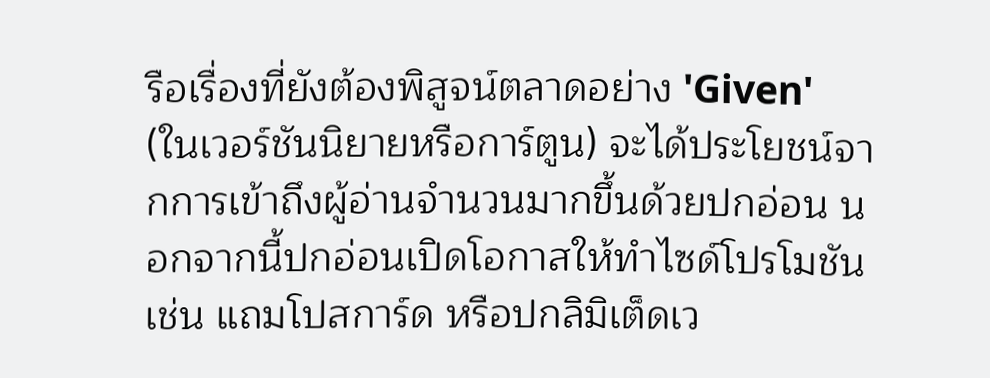รือเรื่องที่ยังต้องพิสูจน์ตลาดอย่าง 'Given' (ในเวอร์ชันนิยายหรือการ์ตูน) จะได้ประโยชน์จากการเข้าถึงผู้อ่านจำนวนมากขึ้นด้วยปกอ่อน นอกจากนี้ปกอ่อนเปิดโอกาสให้ทำไซด์โปรโมชัน เช่น แถมโปสการ์ด หรือปกลิมิเต็ดเว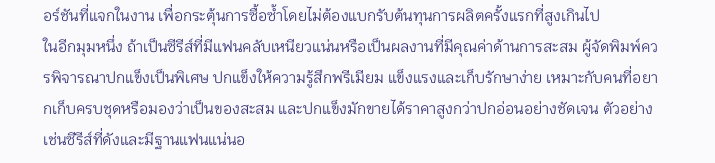อร์ชันที่แจกในงาน เพื่อกระตุ้นการซื้อซ้ำโดยไม่ต้องแบกรับต้นทุนการผลิตครั้งแรกที่สูงเกินไป
ในอีกมุมหนึ่ง ถ้าเป็นซีรีส์ที่มีแฟนคลับเหนียวแน่นหรือเป็นผลงานที่มีคุณค่าด้านการสะสม ผู้จัดพิมพ์ควรพิจารณาปกแข็งเป็นพิเศษ ปกแข็งให้ความรู้สึกพรีเมียม แข็งแรงและเก็บรักษาง่าย เหมาะกับคนที่อยากเก็บครบชุดหรือมองว่าเป็นของสะสม และปกแข็งมักขายได้ราคาสูงกว่าปกอ่อนอย่างชัดเจน ตัวอย่างเช่นซีรีส์ที่ดังและมีฐานแฟนแน่นอ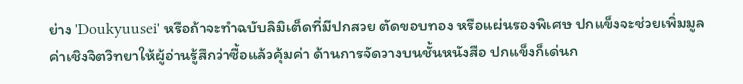ย่าง 'Doukyuusei' หรือถ้าจะทำฉบับลิมิเต็ดที่มีปกสวย ตัดขอบทอง หรือแผ่นรองพิเศษ ปกแข็งจะช่วยเพิ่มมูลค่าเชิงจิตวิทยาให้ผู้อ่านรู้สึกว่าซื้อแล้วคุ้มค่า ด้านการจัดวางบนชั้นหนังสือ ปกแข็งก็เด่นก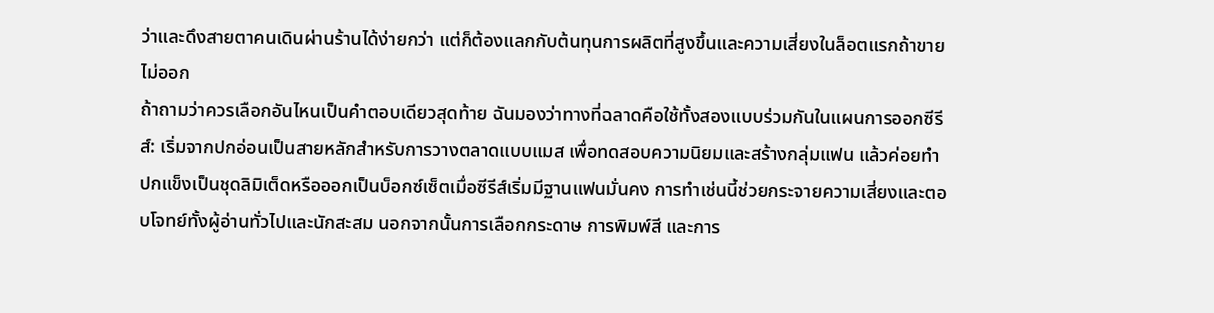ว่าและดึงสายตาคนเดินผ่านร้านได้ง่ายกว่า แต่ก็ต้องแลกกับต้นทุนการผลิตที่สูงขึ้นและความเสี่ยงในล็อตแรกถ้าขายไม่ออก
ถ้าถามว่าควรเลือกอันไหนเป็นคำตอบเดียวสุดท้าย ฉันมองว่าทางที่ฉลาดคือใช้ทั้งสองแบบร่วมกันในแผนการออกซีรีส์: เริ่มจากปกอ่อนเป็นสายหลักสำหรับการวางตลาดแบบแมส เพื่อทดสอบความนิยมและสร้างกลุ่มแฟน แล้วค่อยทำปกแข็งเป็นชุดลิมิเต็ดหรือออกเป็นบ็อกซ์เซ็ตเมื่อซีรีส์เริ่มมีฐานแฟนมั่นคง การทำเช่นนี้ช่วยกระจายความเสี่ยงและตอบโจทย์ทั้งผู้อ่านทั่วไปและนักสะสม นอกจากนั้นการเลือกกระดาษ การพิมพ์สี และการ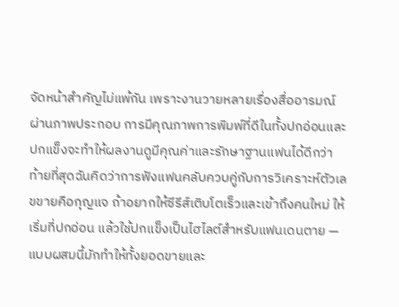จัดหน้าสำคัญไม่แพ้กัน เพราะงานวายหลายเรื่องสื่ออารมณ์ผ่านภาพประกอบ การมีคุณภาพการพิมพ์ที่ดีในทั้งปกอ่อนและปกแข็งจะทำให้ผลงานดูมีคุณค่าและรักษาฐานแฟนได้ดีกว่า
ท้ายที่สุดฉันคิดว่าการฟังแฟนคลับควบคู่กับการวิเคราะห์ตัวเลขขายคือกุญแจ ถ้าอยากให้ซีรีส์เติบโตเร็วและเข้าถึงคนใหม่ ให้เริ่มที่ปกอ่อน แล้วใช้ปกแข็งเป็นไฮไลต์สำหรับแฟนเดนตาย — แบบผสมนี้มักทำให้ทั้งยอดขายและ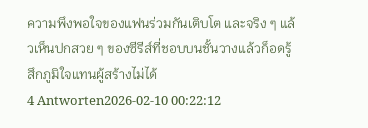ความพึงพอใจของแฟนร่วมกันเติบโต และจริง ๆ แล้วเห็นปกสวย ๆ ของซีรีส์ที่ชอบบนชั้นวางแล้วก็อดรู้สึกภูมิใจแทนผู้สร้างไม่ได้
4 Antworten2026-02-10 00:22:12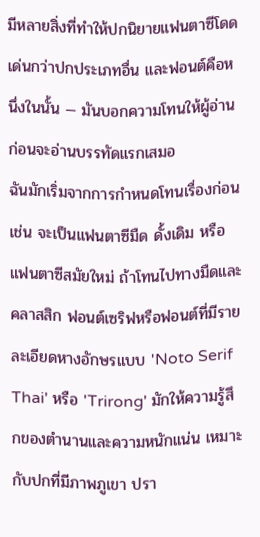มีหลายสิ่งที่ทำให้ปกนิยายแฟนตาซีโดดเด่นกว่าปกประเภทอื่น และฟอนต์คือหนึ่งในนั้น — มันบอกความโทนให้ผู้อ่านก่อนจะอ่านบรรทัดแรกเสมอ
ฉันมักเริ่มจากการกำหนดโทนเรื่องก่อน เช่น จะเป็นแฟนตาซีมืด ดั้งเดิม หรือแฟนตาซีสมัยใหม่ ถ้าโทนไปทางมืดและคลาสสิก ฟอนต์เซริฟหรือฟอนต์ที่มีรายละเอียดหางอักษรแบบ 'Noto Serif Thai' หรือ 'Trirong' มักให้ความรู้สึกของตำนานและความหนักแน่น เหมาะกับปกที่มีภาพภูเขา ปรา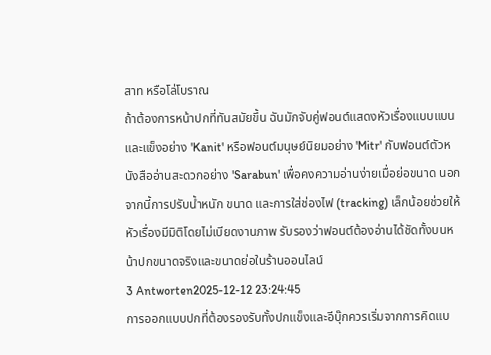สาท หรือโล่โบราณ
ถ้าต้องการหน้าปกที่ทันสมัยขึ้น ฉันมักจับคู่ฟอนต์แสดงหัวเรื่องแบบแบนและแข็งอย่าง 'Kanit' หรือฟอนต์มนุษย์นิยมอย่าง 'Mitr' กับฟอนต์ตัวหนังสืออ่านสะดวกอย่าง 'Sarabun' เพื่อคงความอ่านง่ายเมื่อย่อขนาด นอกจากนี้การปรับน้ำหนัก ขนาด และการใส่ช่องไฟ (tracking) เล็กน้อยช่วยให้หัวเรื่องมีมิติโดยไม่เบียดงานภาพ รับรองว่าฟอนต์ต้องอ่านได้ชัดทั้งบนหน้าปกขนาดจริงและขนาดย่อในร้านออนไลน์
3 Antworten2025-12-12 23:24:45
การออกแบบปกที่ต้องรองรับทั้งปกแข็งและอีบุ๊กควรเริ่มจากการคิดแบ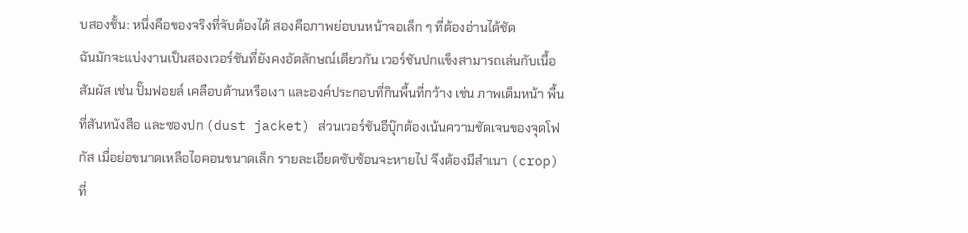บสองชั้น: หนึ่งคือของจริงที่จับต้องได้ สองคือภาพย่อบนหน้าจอเล็ก ๆ ที่ต้องอ่านได้ชัด
ฉันมักจะแบ่งงานเป็นสองเวอร์ชันที่ยังคงอัตลักษณ์เดียวกัน เวอร์ชันปกแข็งสามารถเล่นกับเนื้อสัมผัส เช่น ปั๊มฟอยล์ เคลือบด้านหรือเงา และองค์ประกอบที่กินพื้นที่กว้าง เช่น ภาพเต็มหน้า พื้นที่สันหนังสือ และซองปก (dust jacket) ส่วนเวอร์ชันอีบุ๊กต้องเน้นความชัดเจนของจุดโฟกัส เมื่อย่อขนาดเหลือไอคอนขนาดเล็ก รายละเอียดซับซ้อนจะหายไป จึงต้องมีสำเนา (crop) ที่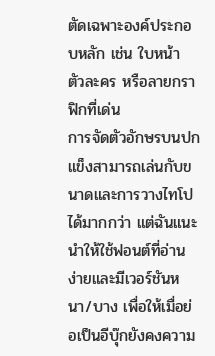ตัดเฉพาะองค์ประกอบหลัก เช่น ใบหน้า ตัวละคร หรือลายกราฟิกที่เด่น
การจัดตัวอักษรบนปกแข็งสามารถเล่นกับขนาดและการวางไทโปได้มากกว่า แต่ฉันแนะนำให้ใช้ฟอนต์ที่อ่านง่ายและมีเวอร์ชันหนา/บาง เพื่อให้เมื่อย่อเป็นอีบุ๊กยังคงความ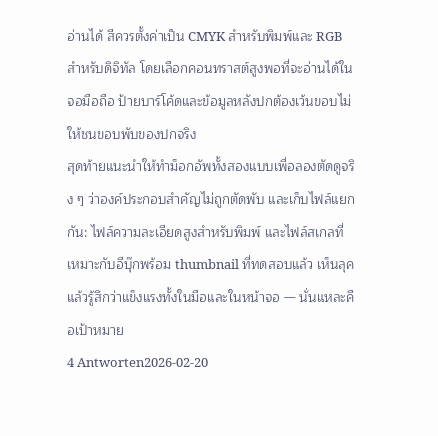อ่านได้ สีควรตั้งค่าเป็น CMYK สำหรับพิมพ์และ RGB สำหรับดิจิทัล โดยเลือกคอนทราสต์สูงพอที่จะอ่านได้ในจอมือถือ ป้ายบาร์โค้ดและข้อมูลหลังปกต้องเว้นขอบไม่ให้ชนขอบพับของปกจริง
สุดท้ายแนะนำให้ทำม็อกอัพทั้งสองแบบเพื่อลองตัดดูจริง ๆ ว่าองค์ประกอบสำคัญไม่ถูกตัดพับ และเก็บไฟล์แยกกัน: ไฟล์ความละเอียดสูงสำหรับพิมพ์ และไฟล์สเกลที่เหมาะกับอีบุ๊กพร้อม thumbnail ที่ทดสอบแล้ว เห็นลุคแล้วรู้สึกว่าแข็งแรงทั้งในมือและในหน้าจอ — นั่นแหละคือเป้าหมาย
4 Antworten2026-02-20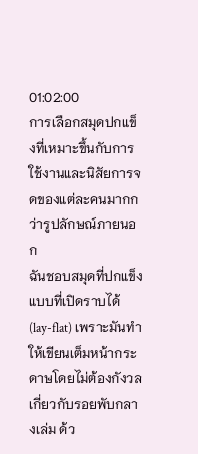01:02:00
การเลือกสมุดปกแข็งที่เหมาะขึ้นกับการใช้งานและนิสัยการจดของแต่ละคนมากกว่ารูปลักษณ์ภายนอก
ฉันชอบสมุดที่ปกแข็งแบบที่เปิดราบได้ (lay-flat) เพราะมันทำให้เขียนเต็มหน้ากระดาษโดยไม่ต้องกังวลเกี่ยวกับรอยพับกลางเล่ม ด้ว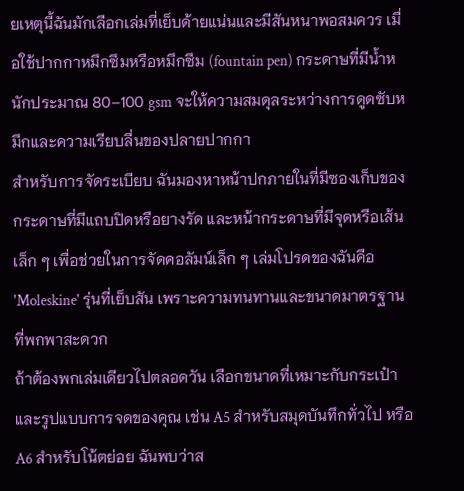ยเหตุนี้ฉันมักเลือกเล่มที่เย็บด้ายแน่นและมีสันหนาพอสมควร เมื่อใช้ปากกาหมึกซึมหรือหมึกซึม (fountain pen) กระดาษที่มีน้ำหนักประมาณ 80–100 gsm จะให้ความสมดุลระหว่างการดูดซับหมึกและความเรียบลื่นของปลายปากกา
สำหรับการจัดระเบียบ ฉันมองหาหน้าปกภายในที่มีซองเก็บของ กระดาษที่มีแถบปิดหรือยางรัด และหน้ากระดาษที่มีจุดหรือเส้นเล็ก ๆ เพื่อช่วยในการจัดคอลัมน์เล็ก ๆ เล่มโปรดของฉันคือ 'Moleskine' รุ่นที่เย็บสัน เพราะความทนทานและขนาดมาตรฐานที่พกพาสะดวก
ถ้าต้องพกเล่มเดียวไปตลอดวัน เลือกขนาดที่เหมาะกับกระเป๋าและรูปแบบการจดของคุณ เช่น A5 สำหรับสมุดบันทึกทั่วไป หรือ A6 สำหรับโน้ตย่อย ฉันพบว่าส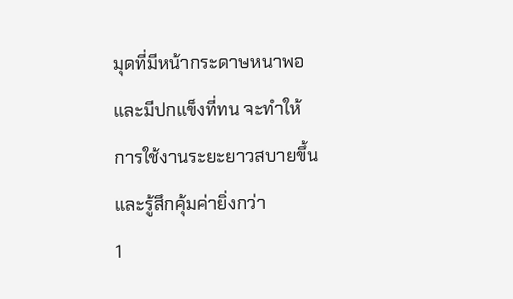มุดที่มีหน้ากระดาษหนาพอและมีปกแข็งที่ทน จะทำให้การใช้งานระยะยาวสบายขึ้นและรู้สึกคุ้มค่ายิ่งกว่า
1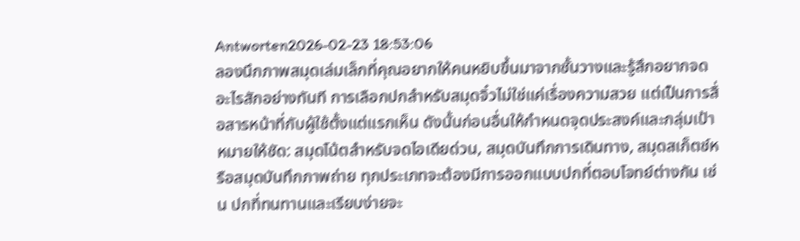Antworten2026-02-23 18:53:06
ลองนึกภาพสมุดเล่มเล็กที่คุณอยากให้คนหยิบขึ้นมาจากชั้นวางและรู้สึกอยากจดอะไรสักอย่างทันที การเลือกปกสำหรับสมุดจิ๋วไม่ใช่แค่เรื่องความสวย แต่เป็นการสื่อสารหน้าที่กับผู้ใช้ตั้งแต่แรกเห็น ดังนั้นก่อนอื่นให้กำหนดจุดประสงค์และกลุ่มเป้าหมายให้ชัด: สมุดโน้ตสำหรับจดไอเดียด่วน, สมุดบันทึกการเดินทาง, สมุดสเก็ตช์หรือสมุดบันทึกภาพถ่าย ทุกประเภทจะต้องมีการออกแบบปกที่ตอบโจทย์ต่างกัน เช่น ปกที่ทนทานและเรียบง่ายจะ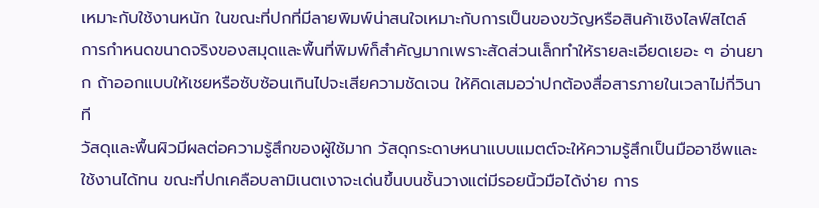เหมาะกับใช้งานหนัก ในขณะที่ปกที่มีลายพิมพ์น่าสนใจเหมาะกับการเป็นของขวัญหรือสินค้าเชิงไลฟ์สไตล์ การกำหนดขนาดจริงของสมุดและพื้นที่พิมพ์ก็สำคัญมากเพราะสัดส่วนเล็กทำให้รายละเอียดเยอะ ๆ อ่านยาก ถ้าออกแบบให้เชยหรือซับซ้อนเกินไปจะเสียความชัดเจน ให้คิดเสมอว่าปกต้องสื่อสารภายในเวลาไม่กี่วินาที
วัสดุและพื้นผิวมีผลต่อความรู้สึกของผู้ใช้มาก วัสดุกระดาษหนาแบบแมตต์จะให้ความรู้สึกเป็นมืออาชีพและใช้งานได้ทน ขณะที่ปกเคลือบลามิเนตเงาจะเด่นขึ้นบนชั้นวางแต่มีรอยนิ้วมือได้ง่าย การ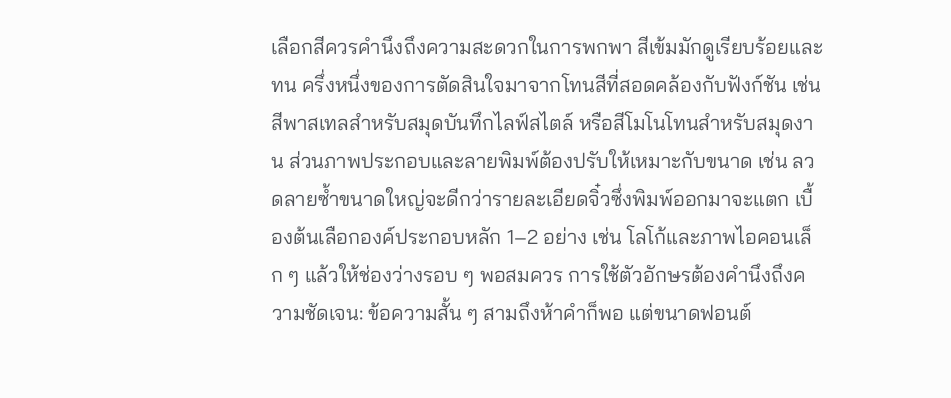เลือกสีควรคำนึงถึงความสะดวกในการพกพา สีเข้มมักดูเรียบร้อยและทน ครึ่งหนึ่งของการตัดสินใจมาจากโทนสีที่สอดคล้องกับฟังก์ชัน เช่น สีพาสเทลสำหรับสมุดบันทึกไลฟ์สไตล์ หรือสีโมโนโทนสำหรับสมุดงาน ส่วนภาพประกอบและลายพิมพ์ต้องปรับให้เหมาะกับขนาด เช่น ลวดลายซ้ำขนาดใหญ่จะดีกว่ารายละเอียดจิ๋วซึ่งพิมพ์ออกมาจะแตก เบื้องต้นเลือกองค์ประกอบหลัก 1–2 อย่าง เช่น โลโก้และภาพไอคอนเล็ก ๆ แล้วให้ช่องว่างรอบ ๆ พอสมควร การใช้ตัวอักษรต้องคำนึงถึงความชัดเจน: ข้อความสั้น ๆ สามถึงห้าคำก็พอ แต่ขนาดฟอนต์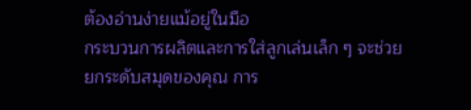ต้องอ่านง่ายแม้อยู่ในมือ
กระบวนการผลิตและการใส่ลูกเล่นเล็ก ๆ จะช่วยยกระดับสมุดของคุณ การ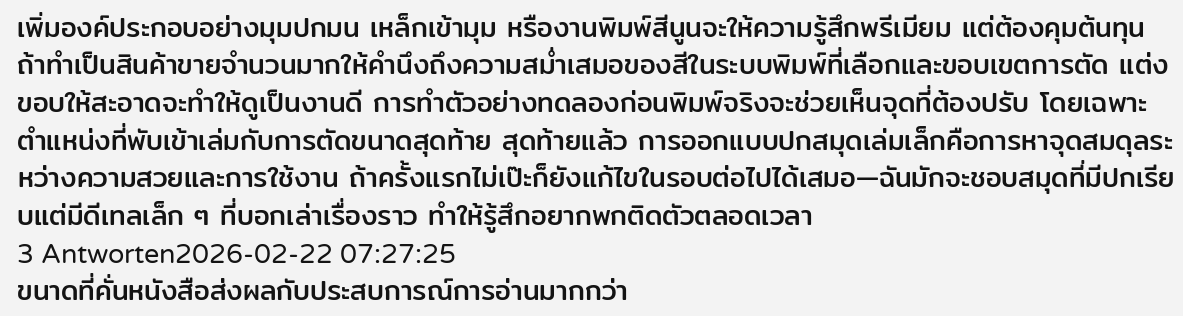เพิ่มองค์ประกอบอย่างมุมปกมน เหล็กเข้ามุม หรืองานพิมพ์สีนูนจะให้ความรู้สึกพรีเมียม แต่ต้องคุมต้นทุน ถ้าทำเป็นสินค้าขายจำนวนมากให้คำนึงถึงความสม่ำเสมอของสีในระบบพิมพ์ที่เลือกและขอบเขตการตัด แต่งขอบให้สะอาดจะทำให้ดูเป็นงานดี การทำตัวอย่างทดลองก่อนพิมพ์จริงจะช่วยเห็นจุดที่ต้องปรับ โดยเฉพาะตำแหน่งที่พับเข้าเล่มกับการตัดขนาดสุดท้าย สุดท้ายแล้ว การออกแบบปกสมุดเล่มเล็กคือการหาจุดสมดุลระหว่างความสวยและการใช้งาน ถ้าครั้งแรกไม่เป๊ะก็ยังแก้ไขในรอบต่อไปได้เสมอ—ฉันมักจะชอบสมุดที่มีปกเรียบแต่มีดีเทลเล็ก ๆ ที่บอกเล่าเรื่องราว ทำให้รู้สึกอยากพกติดตัวตลอดเวลา
3 Antworten2026-02-22 07:27:25
ขนาดที่คั่นหนังสือส่งผลกับประสบการณ์การอ่านมากกว่า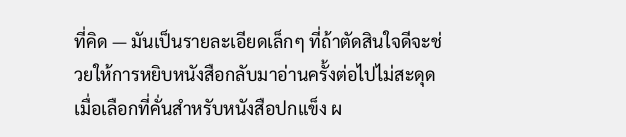ที่คิด — มันเป็นรายละเอียดเล็กๆ ที่ถ้าตัดสินใจดีจะช่วยให้การหยิบหนังสือกลับมาอ่านครั้งต่อไปไม่สะดุด
เมื่อเลือกที่คั่นสำหรับหนังสือปกแข็ง ผ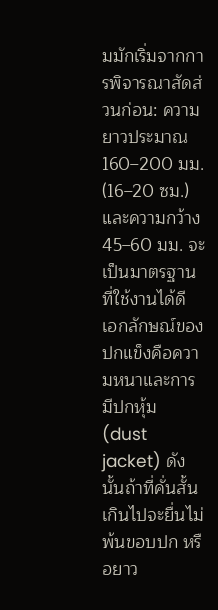มมักเริ่มจากการพิจารณาสัดส่วนก่อน: ความยาวประมาณ 160–200 มม. (16–20 ซม.) และความกว้าง 45–60 มม. จะเป็นมาตรฐานที่ใช้งานได้ดี เอกลักษณ์ของปกแข็งคือความหนาและการมีปกหุ้ม (dust jacket) ดังนั้นถ้าที่คั่นสั้นเกินไปจะยื่นไม่พ้นขอบปก หรือยาว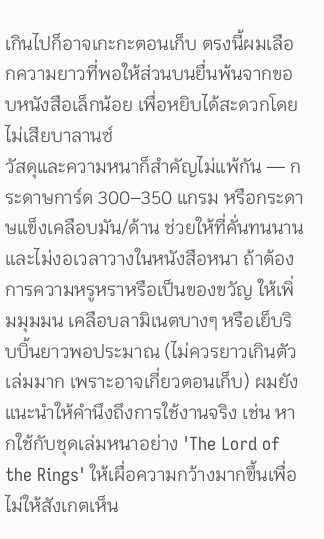เกินไปก็อาจเกะกะตอนเก็บ ตรงนี้ผมเลือกความยาวที่พอให้ส่วนบนยื่นพ้นจากขอบหนังสือเล็กน้อย เพื่อหยิบได้สะดวกโดยไม่เสียบาลานซ์
วัสดุและความหนาก็สำคัญไม่แพ้กัน — กระดาษการ์ด 300–350 แกรม หรือกระดาษแข็งเคลือบมัน/ด้าน ช่วยให้ที่คั่นทนนานและไม่งอเวลาวางในหนังสือหนา ถ้าต้องการความหรูหราหรือเป็นของขวัญ ให้เพิ่มมุมมน เคลือบลามิเนตบางๆ หรือเย็บริบบิ้นยาวพอประมาณ (ไม่ควรยาวเกินตัวเล่มมาก เพราะอาจเกี่ยวตอนเก็บ) ผมยังแนะนำให้คำนึงถึงการใช้งานจริง เช่น หากใช้กับชุดเล่มหนาอย่าง 'The Lord of the Rings' ให้เผื่อความกว้างมากขึ้นเพื่อไม่ให้สังเกตเห็น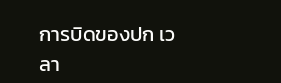การบิดของปก เวลา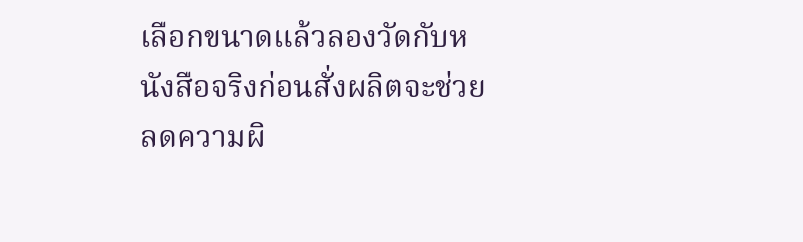เลือกขนาดแล้วลองวัดกับหนังสือจริงก่อนสั่งผลิตจะช่วยลดความผิ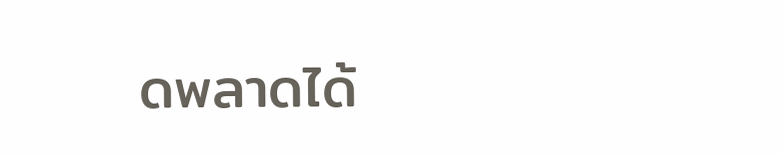ดพลาดได้